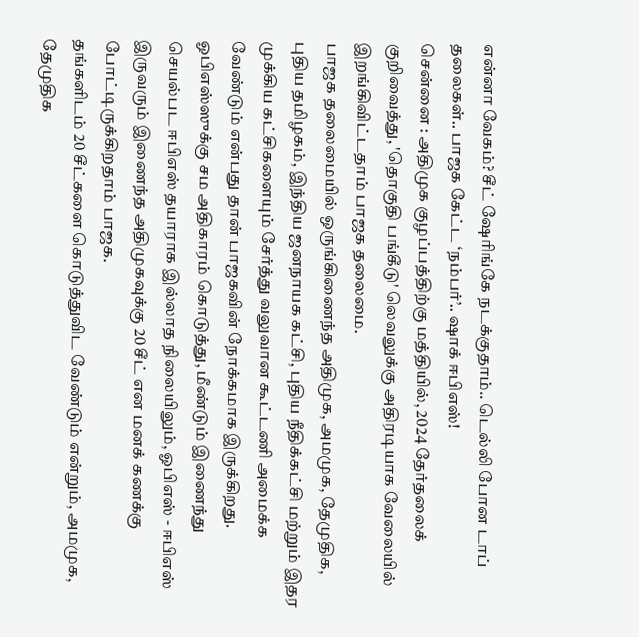என்னா வேகம்? சீட் ஷேரிங்கே நடக்குதாம்.. டெல்லி போன டாப் தலைகள்.. பாஜக கேட்ட ‘நம்பர்’.. ஷாக் ஈபிஎஸ்!
சென்னை : அதிமுக குழப்பத்திற்கு மத்தியில், 2024 தேர்தலைக் குறிவைத்து, 'தொகுதி பங்கீடு' லெவலுக்கு அதிரடியாக வேலையில் இறங்கிவிட்டதாம் பாஜக தலைமை.
பாஜக தலைமையில் ஒருங்கிணைந்த அதிமுக, அமமுக, தேமுதிக, புதிய தமிழகம், இந்திய ஜனநாயக கட்சி, புதிய நீதிக்கட்சி மற்றும் இதர முக்கிய கட்சிகளையும் சேர்த்து வலுவான கூட்டணி அமைக்க வேண்டும் என்பது தான் பாஜகவின் நோக்கமாக இருக்கிறது.
ஓபிஎஸ்ஸுக்கு சம அதிகாரம் கொடுத்து, மீண்டும் இணைந்து செயல்பட ஈபிஎஸ் தயாராக இல்லாத நிலையிலும், ஓபிஎஸ் - ஈபிஎஸ் இருவரும் இணைந்த அதிமுகவுக்கு 20 சீட் என மனக் கணக்கு போட்டிருக்கிறதாம் பாஜக.
தங்களிடம் 20 சீட்களை கொடுத்துவிட வேண்டும் என்றும், அமமுக, தேமுதிக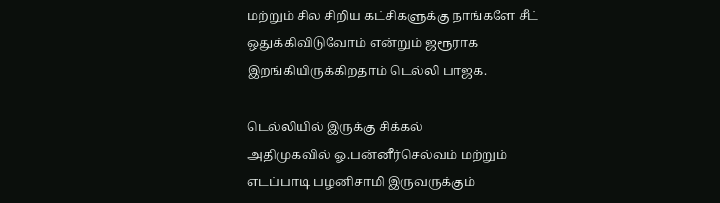மற்றும் சில சிறிய கட்சிகளுக்கு நாங்களே சீட் ஒதுக்கிவிடுவோம் என்றும் ஜரூராக இறங்கியிருக்கிறதாம் டெல்லி பாஜக.

டெல்லியில் இருக்கு சிக்கல்
அதிமுகவில் ஓ.பன்னீர்செல்வம் மற்றும் எடப்பாடி பழனிசாமி இருவருக்கும்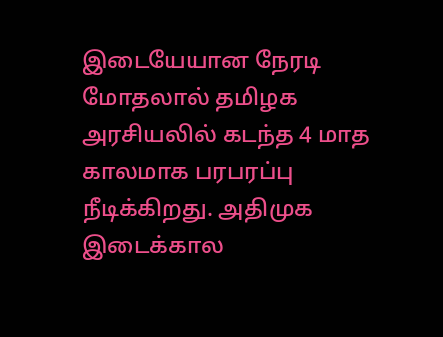இடையேயான நேரடி மோதலால் தமிழக அரசியலில் கடந்த 4 மாத காலமாக பரபரப்பு நீடிக்கிறது. அதிமுக இடைக்கால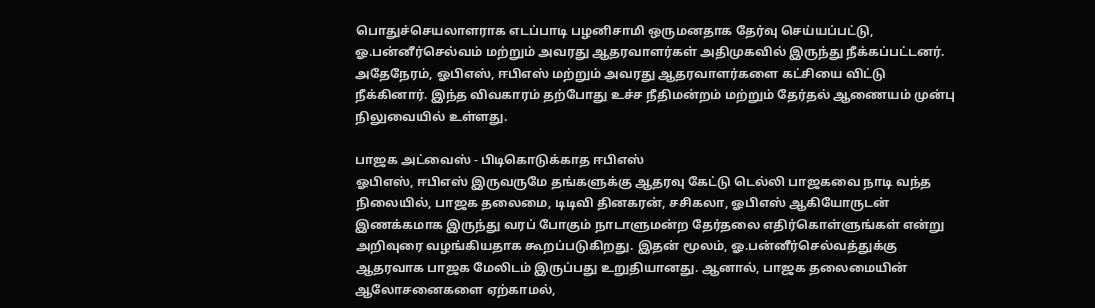பொதுச்செயலாளராக எடப்பாடி பழனிசாமி ஒருமனதாக தேர்வு செய்யப்பட்டு, ஓ.பன்னீர்செல்வம் மற்றும் அவரது ஆதரவாளர்கள் அதிமுகவில் இருந்து நீக்கப்பட்டனர். அதேநேரம், ஓபிஎஸ், ஈபிஎஸ் மற்றும் அவரது ஆதரவாளர்களை கட்சியை விட்டு நீக்கினார். இந்த விவகாரம் தற்போது உச்ச நீதிமன்றம் மற்றும் தேர்தல் ஆணையம் முன்பு நிலுவையில் உள்ளது.

பாஜக அட்வைஸ் - பிடிகொடுக்காத ஈபிஎஸ்
ஓபிஎஸ், ஈபிஎஸ் இருவருமே தங்களுக்கு ஆதரவு கேட்டு டெல்லி பாஜகவை நாடி வந்த நிலையில், பாஜக தலைமை, டிடிவி தினகரன், சசிகலா, ஓபிஎஸ் ஆகியோருடன் இணக்கமாக இருந்து வரப் போகும் நாடாளுமன்ற தேர்தலை எதிர்கொள்ளுங்கள் என்று அறிவுரை வழங்கியதாக கூறப்படுகிறது. இதன் மூலம், ஓ.பன்னீர்செல்வத்துக்கு ஆதரவாக பாஜக மேலிடம் இருப்பது உறுதியானது. ஆனால், பாஜக தலைமையின் ஆலோசனைகளை ஏற்காமல்,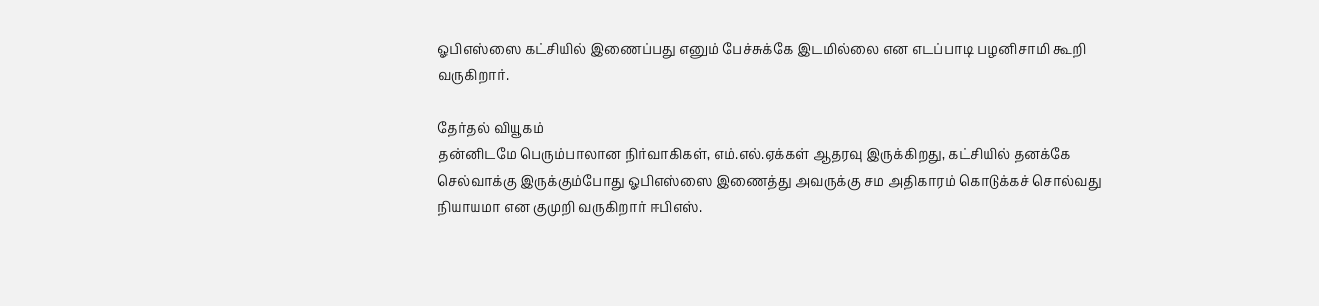ஓபிஎஸ்ஸை கட்சியில் இணைப்பது எனும் பேச்சுக்கே இடமில்லை என எடப்பாடி பழனிசாமி கூறி வருகிறார்.

தேர்தல் வியூகம்
தன்னிடமே பெரும்பாலான நிர்வாகிகள், எம்.எல்.ஏக்கள் ஆதரவு இருக்கிறது, கட்சியில் தனக்கே செல்வாக்கு இருக்கும்போது ஓபிஎஸ்ஸை இணைத்து அவருக்கு சம அதிகாரம் கொடுக்கச் சொல்வது நியாயமா என குமுறி வருகிறார் ஈபிஎஸ்.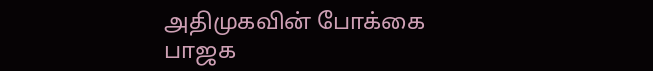அதிமுகவின் போக்கை பாஜக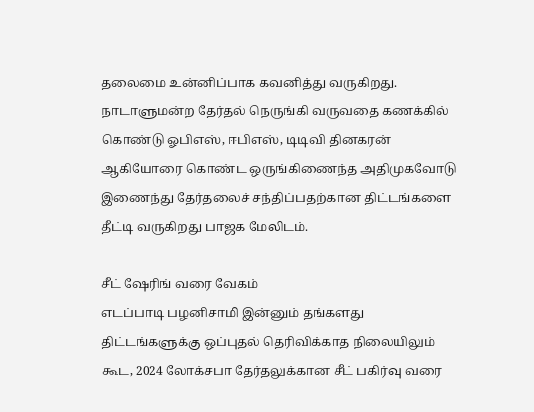தலைமை உன்னிப்பாக கவனித்து வருகிறது. நாடாளுமன்ற தேர்தல் நெருங்கி வருவதை கணக்கில் கொண்டு ஓபிஎஸ், ஈபிஎஸ், டிடிவி தினகரன் ஆகியோரை கொண்ட ஒருங்கிணைந்த அதிமுகவோடு இணைந்து தேர்தலைச் சந்திப்பதற்கான திட்டங்களை தீட்டி வருகிறது பாஜக மேலிடம்.

சீட் ஷேரிங் வரை வேகம்
எடப்பாடி பழனிசாமி இன்னும் தங்களது திட்டங்களுக்கு ஒப்புதல் தெரிவிக்காத நிலையிலும் கூட, 2024 லோக்சபா தேர்தலுக்கான சீட் பகிர்வு வரை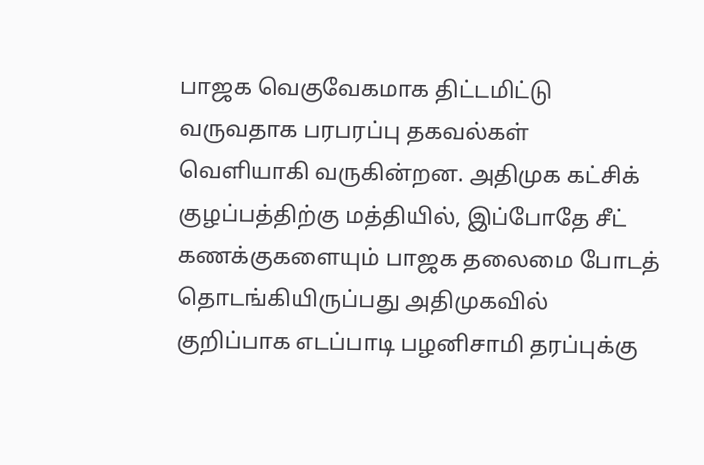பாஜக வெகுவேகமாக திட்டமிட்டு வருவதாக பரபரப்பு தகவல்கள் வெளியாகி வருகின்றன. அதிமுக கட்சிக் குழப்பத்திற்கு மத்தியில், இப்போதே சீட் கணக்குகளையும் பாஜக தலைமை போடத் தொடங்கியிருப்பது அதிமுகவில் குறிப்பாக எடப்பாடி பழனிசாமி தரப்புக்கு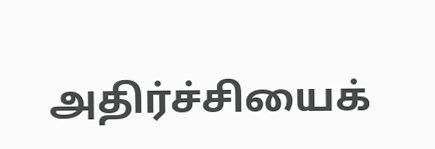அதிர்ச்சியைக்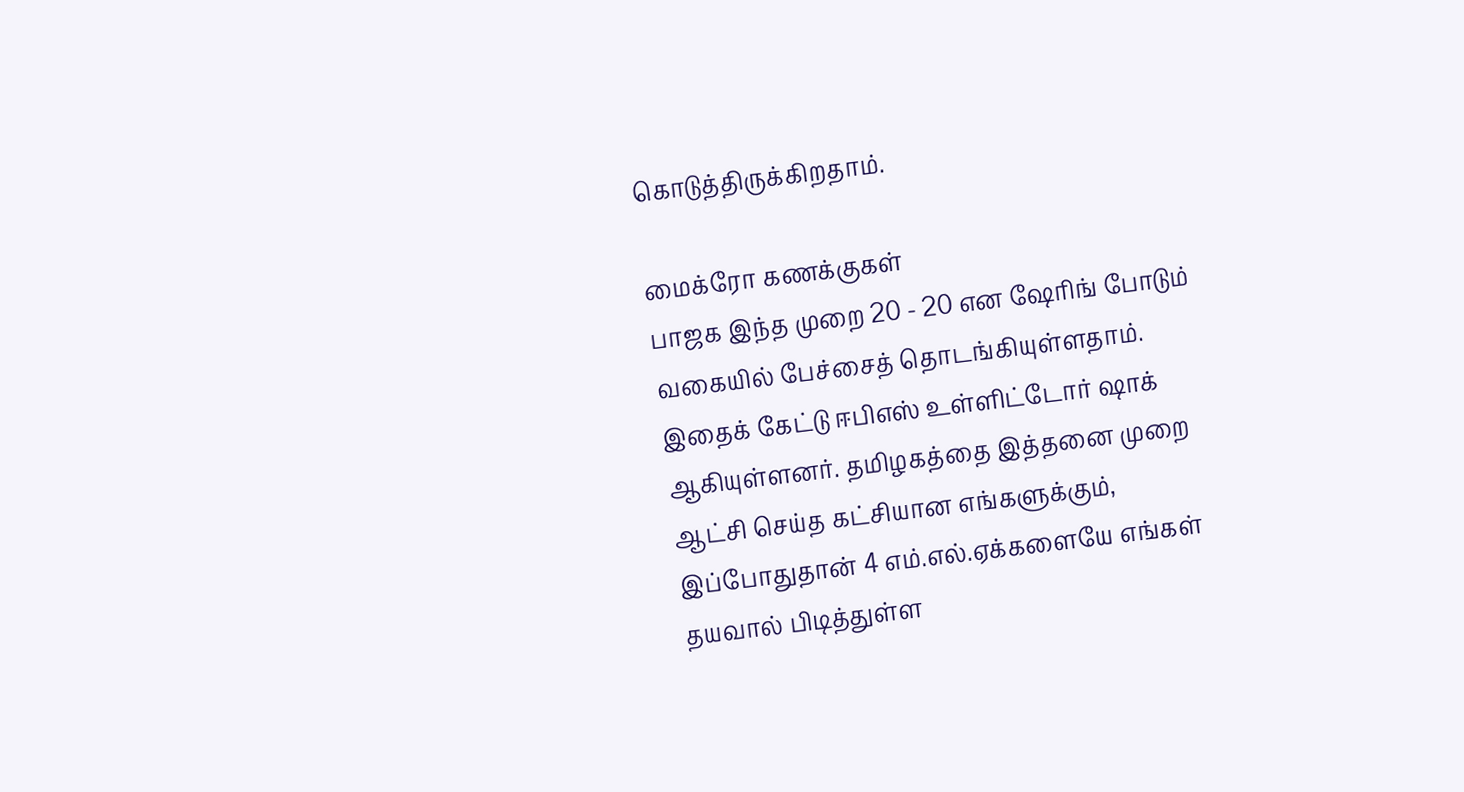கொடுத்திருக்கிறதாம்.

மைக்ரோ கணக்குகள்
பாஜக இந்த முறை 20 - 20 என ஷேரிங் போடும் வகையில் பேச்சைத் தொடங்கியுள்ளதாம். இதைக் கேட்டு ஈபிஎஸ் உள்ளிட்டோர் ஷாக் ஆகியுள்ளனர். தமிழகத்தை இத்தனை முறை ஆட்சி செய்த கட்சியான எங்களுக்கும், இப்போதுதான் 4 எம்.எல்.ஏக்களையே எங்கள் தயவால் பிடித்துள்ள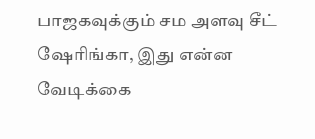பாஜகவுக்கும் சம அளவு சீட் ஷேரிங்கா, இது என்ன வேடிக்கை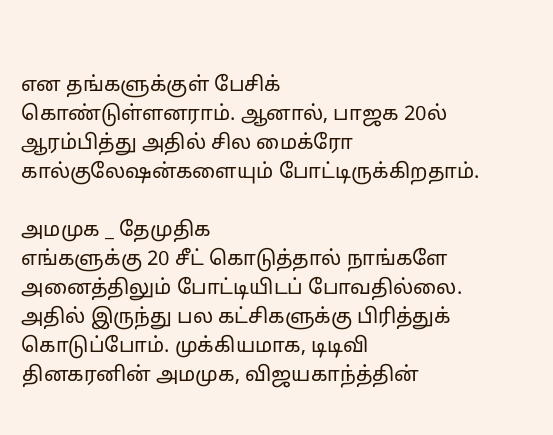என தங்களுக்குள் பேசிக் கொண்டுள்ளனராம். ஆனால், பாஜக 20ல் ஆரம்பித்து அதில் சில மைக்ரோ கால்குலேஷன்களையும் போட்டிருக்கிறதாம்.

அமமுக _ தேமுதிக
எங்களுக்கு 20 சீட் கொடுத்தால் நாங்களே அனைத்திலும் போட்டியிடப் போவதில்லை. அதில் இருந்து பல கட்சிகளுக்கு பிரித்துக் கொடுப்போம். முக்கியமாக, டிடிவி தினகரனின் அமமுக, விஜயகாந்த்தின்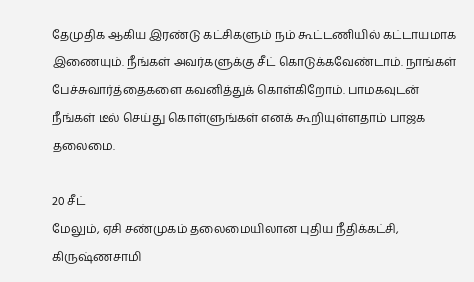தேமுதிக ஆகிய இரண்டு கட்சிகளும் நம் கூட்டணியில் கட்டாயமாக இணையும். நீங்கள் அவர்களுக்கு சீட் கொடுக்கவேண்டாம். நாங்கள் பேச்சுவார்த்தைகளை கவனித்துக் கொள்கிறோம். பாமகவுடன் நீங்கள் டீல் செய்து கொள்ளுங்கள் எனக் கூறியுள்ளதாம் பாஜக தலைமை.

20 சீட்
மேலும், ஏசி சண்முகம் தலைமையிலான புதிய நீதிக்கட்சி, கிருஷ்ணசாமி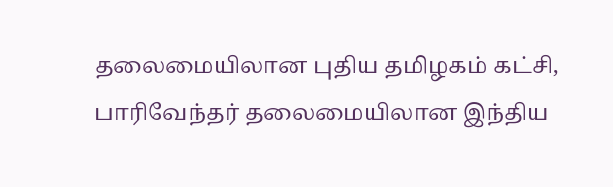தலைமையிலான புதிய தமிழகம் கட்சி, பாரிவேந்தர் தலைமையிலான இந்திய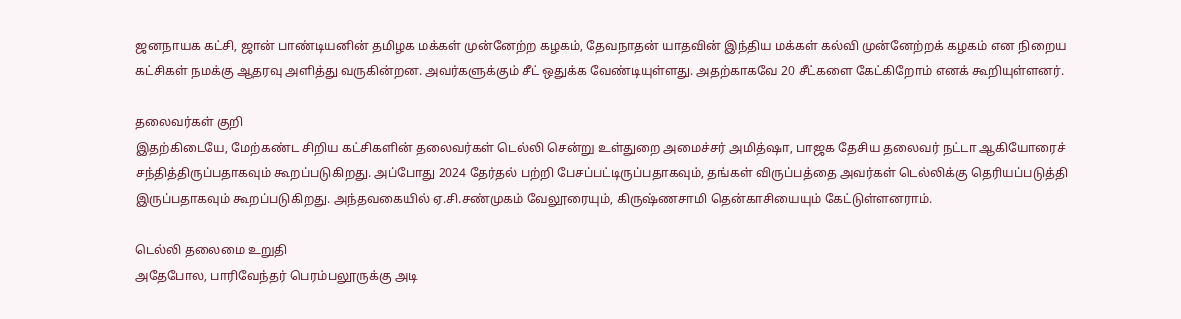ஜனநாயக கட்சி, ஜான் பாண்டியனின் தமிழக மக்கள் முன்னேற்ற கழகம், தேவநாதன் யாதவின் இந்திய மக்கள் கல்வி முன்னேற்றக் கழகம் என நிறைய கட்சிகள் நமக்கு ஆதரவு அளித்து வருகின்றன. அவர்களுக்கும் சீட் ஒதுக்க வேண்டியுள்ளது. அதற்காகவே 20 சீட்களை கேட்கிறோம் எனக் கூறியுள்ளனர்.

தலைவர்கள் குறி
இதற்கிடையே, மேற்கண்ட சிறிய கட்சிகளின் தலைவர்கள் டெல்லி சென்று உள்துறை அமைச்சர் அமித்ஷா, பாஜக தேசிய தலைவர் நட்டா ஆகியோரைச் சந்தித்திருப்பதாகவும் கூறப்படுகிறது. அப்போது 2024 தேர்தல் பற்றி பேசப்பட்டிருப்பதாகவும், தங்கள் விருப்பத்தை அவர்கள் டெல்லிக்கு தெரியப்படுத்தி இருப்பதாகவும் கூறப்படுகிறது. அந்தவகையில் ஏ.சி.சண்முகம் வேலூரையும், கிருஷ்ணசாமி தென்காசியையும் கேட்டுள்ளனராம்.

டெல்லி தலைமை உறுதி
அதேபோல, பாரிவேந்தர் பெரம்பலூருக்கு அடி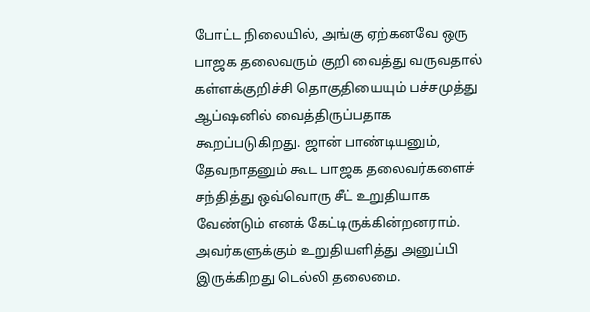போட்ட நிலையில், அங்கு ஏற்கனவே ஒரு பாஜக தலைவரும் குறி வைத்து வருவதால் கள்ளக்குறிச்சி தொகுதியையும் பச்சமுத்து ஆப்ஷனில் வைத்திருப்பதாக கூறப்படுகிறது. ஜான் பாண்டியனும், தேவநாதனும் கூட பாஜக தலைவர்களைச் சந்தித்து ஒவ்வொரு சீட் உறுதியாக வேண்டும் எனக் கேட்டிருக்கின்றனராம். அவர்களுக்கும் உறுதியளித்து அனுப்பி இருக்கிறது டெல்லி தலைமை.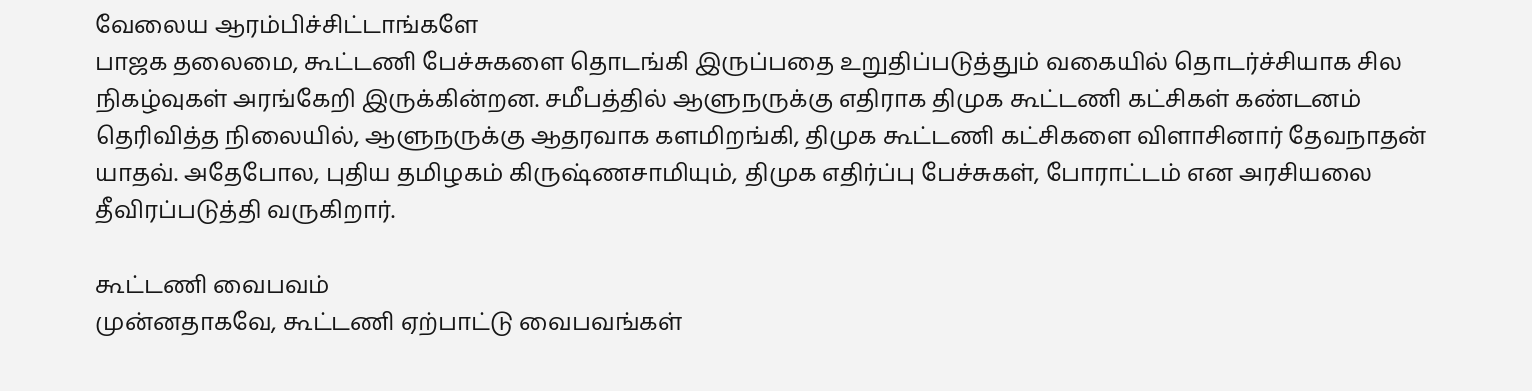வேலைய ஆரம்பிச்சிட்டாங்களே
பாஜக தலைமை, கூட்டணி பேச்சுகளை தொடங்கி இருப்பதை உறுதிப்படுத்தும் வகையில் தொடர்ச்சியாக சில நிகழ்வுகள் அரங்கேறி இருக்கின்றன. சமீபத்தில் ஆளுநருக்கு எதிராக திமுக கூட்டணி கட்சிகள் கண்டனம் தெரிவித்த நிலையில், ஆளுநருக்கு ஆதரவாக களமிறங்கி, திமுக கூட்டணி கட்சிகளை விளாசினார் தேவநாதன் யாதவ். அதேபோல, புதிய தமிழகம் கிருஷ்ணசாமியும், திமுக எதிர்ப்பு பேச்சுகள், போராட்டம் என அரசியலை தீவிரப்படுத்தி வருகிறார்.

கூட்டணி வைபவம்
முன்னதாகவே, கூட்டணி ஏற்பாட்டு வைபவங்கள்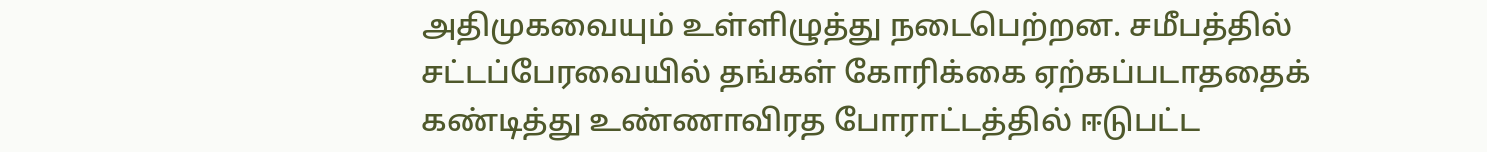அதிமுகவையும் உள்ளிழுத்து நடைபெற்றன. சமீபத்தில் சட்டப்பேரவையில் தங்கள் கோரிக்கை ஏற்கப்படாததைக் கண்டித்து உண்ணாவிரத போராட்டத்தில் ஈடுபட்ட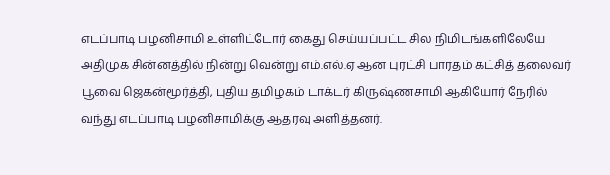எடப்பாடி பழனிசாமி உள்ளிட்டோர் கைது செய்யப்பட்ட சில நிமிடங்களிலேயே அதிமுக சின்னத்தில் நின்று வென்று எம்.எல்.ஏ ஆன புரட்சி பாரதம் கட்சித் தலைவர் பூவை ஜெகன்மூர்த்தி, புதிய தமிழகம் டாக்டர் கிருஷ்ணசாமி ஆகியோர் நேரில் வந்து எடப்பாடி பழனிசாமிக்கு ஆதரவு அளித்தனர்.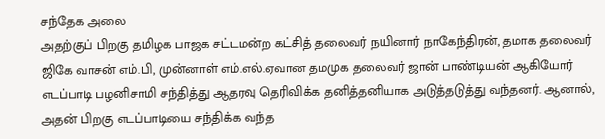சந்தேக அலை
அதற்குப் பிறகு தமிழக பாஜக சட்டமன்ற கட்சித் தலைவர் நயினார் நாகேந்திரன், தமாக தலைவர் ஜிகே வாசன் எம்.பி, முன்னாள் எம்.எல்.ஏவான தமமுக தலைவர் ஜான் பாண்டியன் ஆகியோர் எடப்பாடி பழனிசாமி சந்தித்து ஆதரவு தெரிவிக்க தனித்தனியாக அடுத்தடுத்து வந்தனர். ஆனால், அதன் பிறகு எடப்பாடியை சந்திக்க வந்த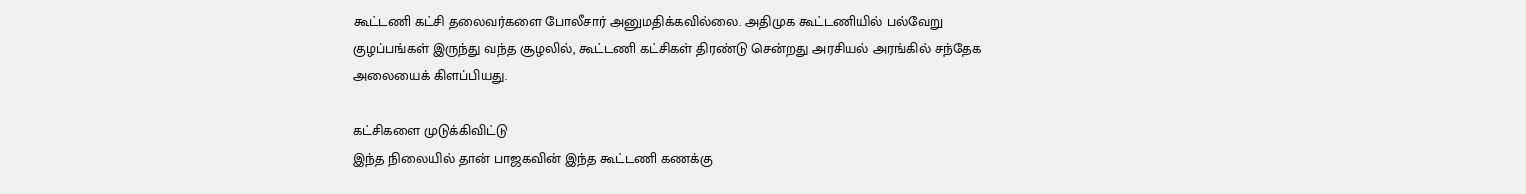கூட்டணி கட்சி தலைவர்களை போலீசார் அனுமதிக்கவில்லை. அதிமுக கூட்டணியில் பல்வேறு குழப்பங்கள் இருந்து வந்த சூழலில், கூட்டணி கட்சிகள் திரண்டு சென்றது அரசியல் அரங்கில் சந்தேக அலையைக் கிளப்பியது.

கட்சிகளை முடுக்கிவிட்டு
இந்த நிலையில் தான் பாஜகவின் இந்த கூட்டணி கணக்கு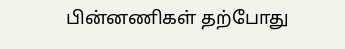பின்னணிகள் தற்போது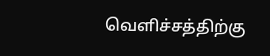வெளிச்சத்திற்கு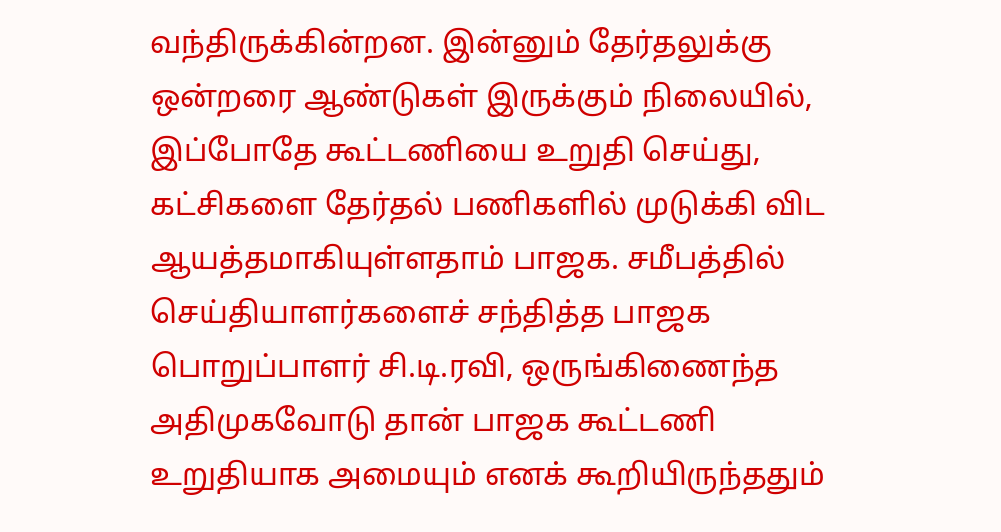வந்திருக்கின்றன. இன்னும் தேர்தலுக்கு ஒன்றரை ஆண்டுகள் இருக்கும் நிலையில், இப்போதே கூட்டணியை உறுதி செய்து, கட்சிகளை தேர்தல் பணிகளில் முடுக்கி விட ஆயத்தமாகியுள்ளதாம் பாஜக. சமீபத்தில் செய்தியாளர்களைச் சந்தித்த பாஜக பொறுப்பாளர் சி.டி.ரவி, ஒருங்கிணைந்த அதிமுகவோடு தான் பாஜக கூட்டணி உறுதியாக அமையும் எனக் கூறியிருந்ததும்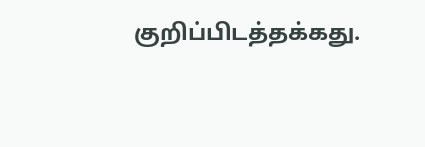குறிப்பிடத்தக்கது.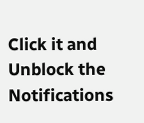Click it and Unblock the Notifications